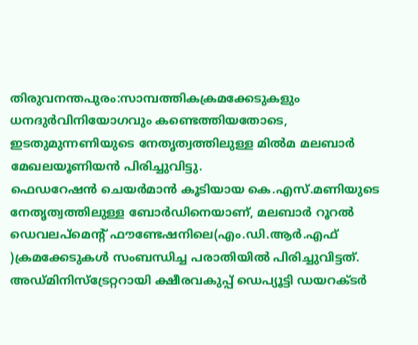തിരുവനന്തപുരം:സാമ്പത്തികക്രമക്കേടുകളും ധനദുർവിനിയോഗവും കണ്ടെത്തിയതോടെ, ഇടതുമുന്നണിയുടെ നേതൃത്വത്തിലുള്ള മിൽമ മലബാർ മേഖലയൂണിയൻ പിരിച്ചുവിട്ടു.
ഫെഡറേഷൻ ചെയർമാൻ കൂടിയായ കെ.എസ്.മണിയുടെ നേതൃത്വത്തിലുള്ള ബോർഡിനെയാണ്, മലബാർ റൂറൽ ഡെവലപ്മെന്റ് ഫൗണ്ടേഷനിലെ(എം.ഡി.ആർ.എഫ് )ക്രമക്കേടുകൾ സംബന്ധിച്ച പരാതിയിൽ പിരിച്ചുവിട്ടത്.
അഡ്മിനിസ്ട്രേറ്ററായി ക്ഷീരവകുപ്പ് ഡെപ്യൂട്ടി ഡയറക്ടർ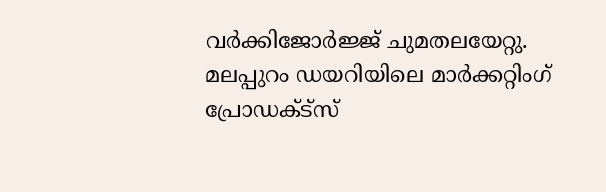വർക്കിജോർജ്ജ് ചുമതലയേറ്റു.
മലപ്പുറം ഡയറിയിലെ മാർക്കറ്റിംഗ് പ്രോഡക്ട്സ്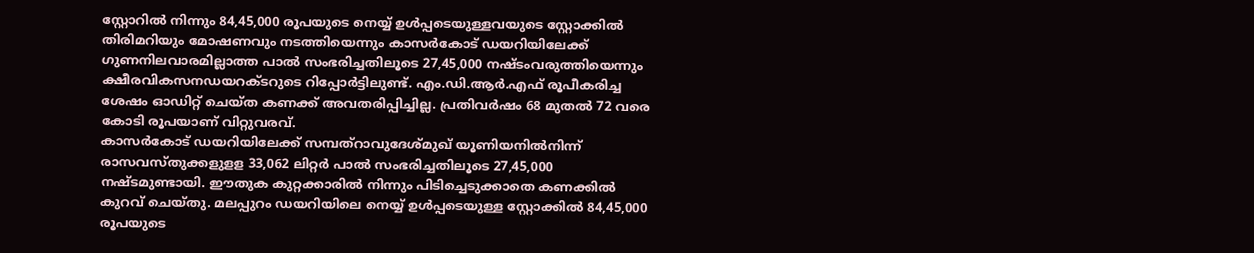സ്റ്റോറിൽ നിന്നും 84,45,000 രൂപയുടെ നെയ്യ് ഉൾപ്പടെയുള്ളവയുടെ സ്റ്റോക്കിൽ തിരിമറിയും മോഷണവും നടത്തിയെന്നും കാസർകോട് ഡയറിയിലേക്ക് ഗുണനിലവാരമില്ലാത്ത പാൽ സംഭരിച്ചതിലൂടെ 27,45,000 നഷ്ടംവരുത്തിയെന്നും ക്ഷീരവികസനഡയറക്ടറുടെ റിപ്പോർട്ടിലുണ്ട്. എം.ഡി.ആർ.എഫ് രൂപീകരിച്ച ശേഷം ഓഡിറ്റ് ചെയ്ത കണക്ക് അവതരിപ്പിച്ചില്ല. പ്രതിവർഷം 68 മുതൽ 72 വരെ കോടി രൂപയാണ് വിറ്റുവരവ്.
കാസർകോട് ഡയറിയിലേക്ക് സമ്പത്റാവുദേശ്മുഖ് യൂണിയനിൽനിന്ന് രാസവസ്തുക്കളുളള 33,062 ലിറ്റർ പാൽ സംഭരിച്ചതിലൂടെ 27,45,000 നഷ്ടമുണ്ടായി. ഈതുക കുറ്റക്കാരിൽ നിന്നും പിടിച്ചെടുക്കാതെ കണക്കിൽ കുറവ് ചെയ്തു. മലപ്പുറം ഡയറിയിലെ നെയ്യ് ഉൾപ്പടെയുള്ള സ്റ്റോക്കിൽ 84,45,000 രൂപയുടെ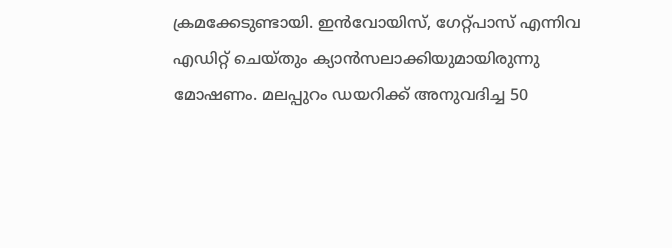ക്രമക്കേടുണ്ടായി. ഇൻവോയിസ്, ഗേറ്റ്പാസ് എന്നിവ എഡിറ്റ് ചെയ്തും ക്യാൻസലാക്കിയുമായിരുന്നു മോഷണം. മലപ്പുറം ഡയറിക്ക് അനുവദിച്ച 50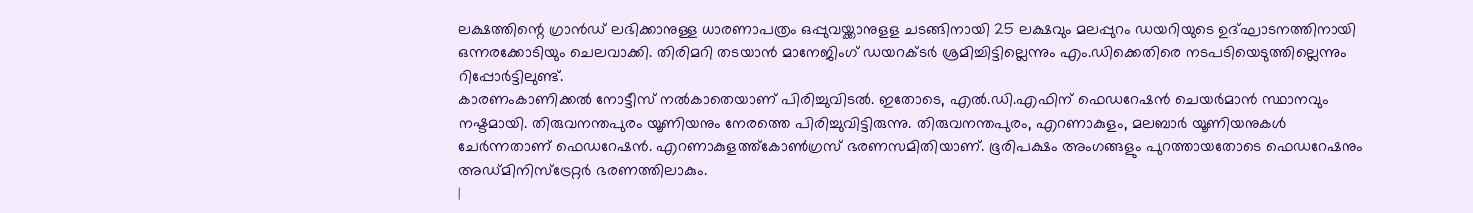ലക്ഷത്തിന്റെ ഗ്രാൻഡ് ലഭിക്കാനുള്ള ധാരണാപത്രം ഒപ്പുവയ്ക്കാനുളള ചടങ്ങിനായി 25 ലക്ഷവും മലപ്പുറം ഡയറിയുടെ ഉദ്ഘാടനത്തിനായി ഒന്നരക്കോടിയും ചെലവാക്കി. തിരിമറി തടയാൻ മാനേജിംഗ് ഡയറക്ടർ ശ്രമിച്ചിട്ടില്ലെന്നും എം.ഡിക്കെതിരെ നടപടിയെടുത്തില്ലെന്നും റിപ്പോർട്ടിലുണ്ട്.
കാരണംകാണിക്കൽ നോട്ടീസ് നൽകാതെയാണ് പിരിച്ചുവിടൽ. ഇതോടെ, എൽ.ഡി.എഫിന് ഫെഡറേഷൻ ചെയർമാൻ സ്ഥാനവും നഷ്ടമായി. തിരുവനന്തപുരം യൂണിയനും നേരത്തെ പിരിച്ചുവിട്ടിരുന്നു. തിരുവനന്തപുരം, എറണാകുളം, മലബാർ യൂണിയനുകൾ ചേർന്നതാണ് ഫെഡറേഷൻ. എറണാകുളത്ത്കോൺഗ്രസ് ഭരണസമിതിയാണ്. ഭൂരിപക്ഷം അംഗങ്ങളും പുറത്തായതോടെ ഫെഡറേഷനും അഡ്മിനിസ്ട്രേറ്റർ ഭരണത്തിലാകും.
|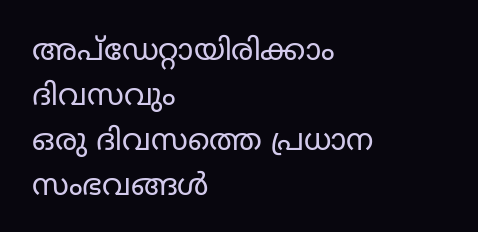അപ്ഡേറ്റായിരിക്കാം ദിവസവും
ഒരു ദിവസത്തെ പ്രധാന സംഭവങ്ങൾ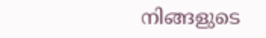നിങ്ങളുടെ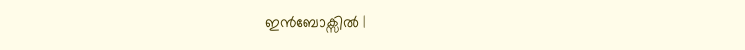ഇൻബോക്സിൽ |